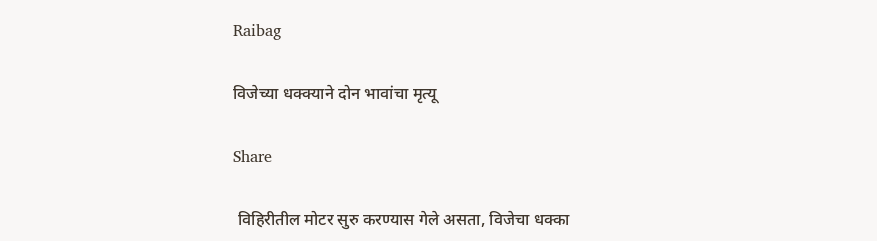Raibag

विजेच्या धक्क्याने दोन भावांचा मृत्यू

Share

 विहिरीतील मोटर सुरु करण्यास गेले असता, विजेचा धक्का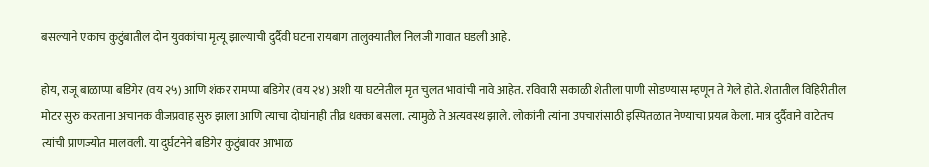बसल्याने एकाच कुटुंबातील दोन युवकांचा मृत्यू झाल्याची दुर्दैवी घटना रायबाग तालुक्यातील निलजी गावात घडली आहे.

होय, राजू बाळाप्पा बडिगेर (वय २५) आणि शंकर रामप्पा बडिगेर (वय २४) अशी या घटनेतील मृत चुलत भावांची नावे आहेत. रविवारी सकाळी शेतीला पाणी सोडण्यास म्हणून ते गेले होते. शेतातील विहिरीतील मोटर सुरु करताना अचानक वीजप्रवाह सुरु झाला आणि त्याचा दोघांनाही तीव्र धक्का बसला. त्यामुळे ते अत्यवस्थ झाले. लोकांनी त्यांना उपचारांसाठी इस्पितळात नेण्याचा प्रयत्न केला. मात्र दुर्दैवाने वाटेतच त्यांची प्राणज्योत मालवली. या दुर्घटनेने बडिगेर कुटुंबावर आभाळ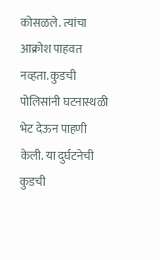कोसळले. त्यांचा आक्रोश पाहवत नव्हता. कुडची पोलिसांनी घटनास्थळी भेट देऊन पाहणी केली. या दुर्घटनेची कुडची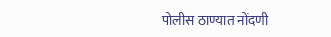पोलीस ठाण्यात नोंदणी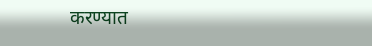करण्यात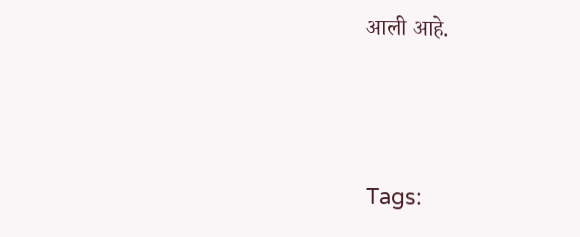आली आहे.





Tags: